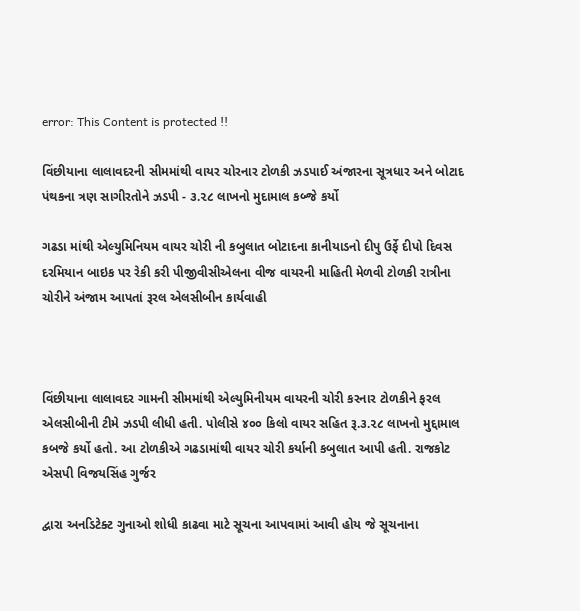error: This Content is protected !!

વિંછીયાના લાલાવદરની સીમમાંથી વાયર ચોરનાર ટોળકી ઝડપાઈ અંજારના સૂત્રધાર અને બોટાદ પંથકના ત્રણ સાગીરતોને ઝડપી - ૩.૨૮ લાખનો મુદામાલ કબ્જે કર્યો

ગઢડા માંથી એલ્યુમિનિયમ વાયર ચોરી ની કબુલાત બોટાદના કાનીયાડનો દીપુ ઉર્ફે દીપો દિવસ દરમિયાન બાઇક પર રેકી કરી પીજીવીસીએલના વીજ વાયરની માહિતી મેળવી ટોળકી રાત્રીના ચોરીને અંજામ આપતાં રૂરલ એલસીબીન કાર્યવાહી



વિંછીયાના લાલાવદર ગામની સીમમાંથી એલ્યુમિનીયમ વાયરની ચોરી કરનાર ટોળકીને ફરલ એલસીબીની ટીમે ઝડપી લીધી હતી. પોલીસે ૪૦૦ કિલો વાયર સહિત રૂ.૩.૨૮ લાખનો મુદ્દામાલ કબજે કર્યો હતો. આ ટોળકીએ ગઢડામાંથી વાયર ચોરી કર્યાની કબુલાત આપી હતી. રાજકોટ એસપી વિજયસિંહ ગુર્જર

દ્વારા અનડિટેક્ટ ગુનાઓ શોધી કાઢવા માટે સૂચના આપવામાં આવી હોય જે સૂચનાના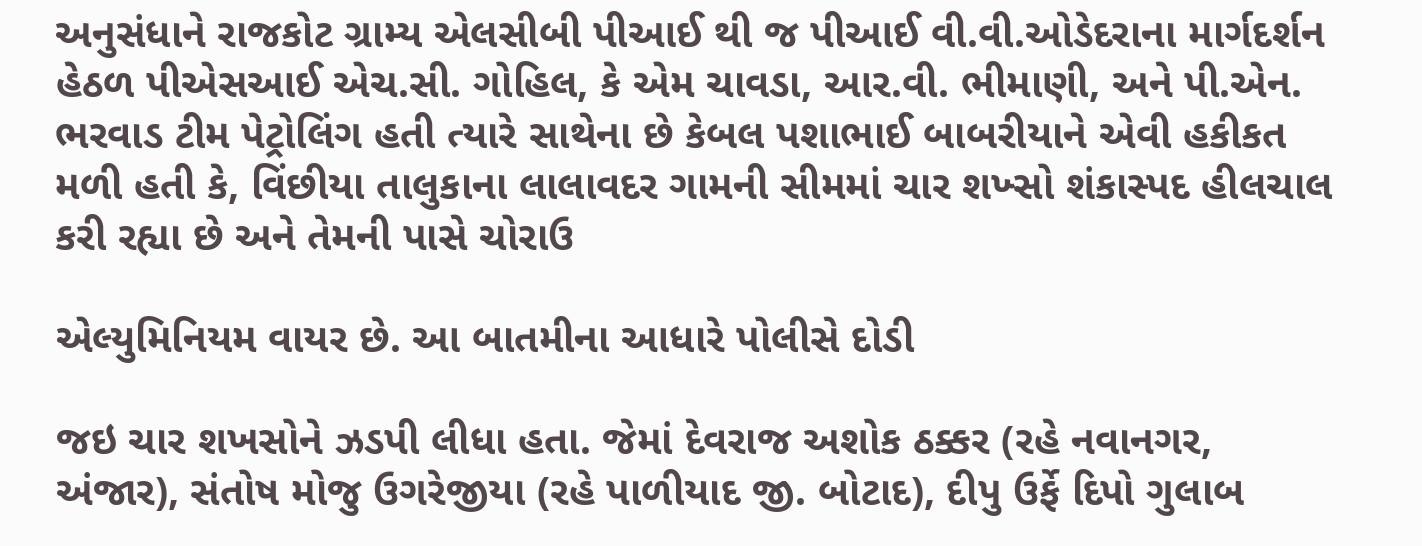અનુસંધાને રાજકોટ ગ્રામ્ય એલસીબી પીઆઈ થી જ પીઆઈ વી.વી.ઓડેદરાના માર્ગદર્શન હેઠળ પીએસઆઈ એચ.સી. ગોહિલ, કે એમ ચાવડા, આર.વી. ભીમાણી, અને પી.એન. ભરવાડ ટીમ પેટ્રોલિંગ હતી ત્યારે સાથેના છે કેબલ પશાભાઈ બાબરીયાને એવી હકીકત મળી હતી કે, વિંછીયા તાલુકાના લાલાવદર ગામની સીમમાં ચાર શખ્સો શંકાસ્પદ હીલચાલ કરી રહ્યા છે અને તેમની પાસે ચોરાઉ

એલ્યુમિનિયમ વાયર છે. આ બાતમીના આધારે પોલીસે દોડી

જઇ ચાર શખસોને ઝડપી લીધા હતા. જેમાં દેવરાજ અશોક ઠક્કર (રહે નવાનગર, અંજાર), સંતોષ મોજુ ઉગરેજીયા (રહે પાળીયાદ જી. બોટાદ), દીપુ ઉર્ફે દિપો ગુલાબ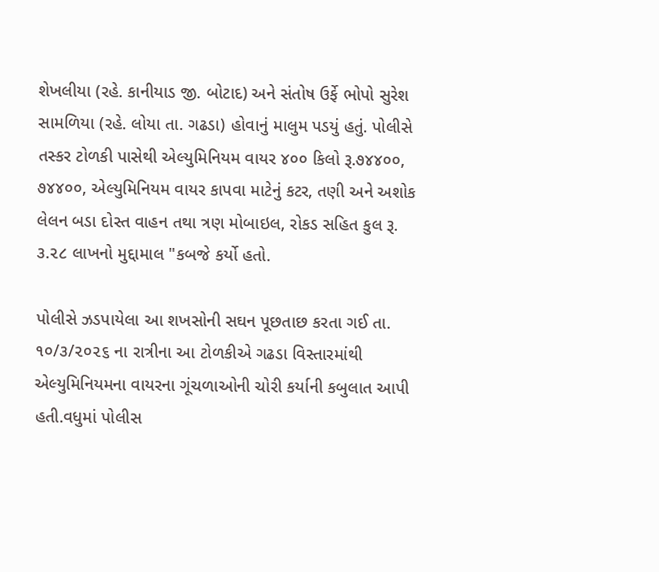શેખલીયા (રહે. કાનીયાડ જી. બોટાદ) અને સંતોષ ઉર્ફે ભોપો સુરેશ સામળિયા (રહે. લોયા તા. ગઢડા) હોવાનું માલુમ પડયું હતું. પોલીસે તસ્કર ટોળકી પાસેથી એલ્યુમિનિયમ વાયર ૪૦૦ કિલો રૂ.૭૪૪૦૦, ૭૪૪૦૦, એલ્યુમિનિયમ વાયર કાપવા માટેનું કટર, તણી અને અશોક લેલન બડા દોસ્ત વાહન તથા ત્રણ મોબાઇલ, રોકડ સહિત કુલ રૂ. ૩.૨૮ લાખનો મુદ્દામાલ "કબજે કર્યો હતો.

પોલીસે ઝડપાયેલા આ શખસોની સઘન પૂછતાછ કરતા ગઈ તા. ૧૦/૩/૨૦૨૬ ના રાત્રીના આ ટોળકીએ ગઢડા વિસ્તારમાંથી એલ્યુમિનિયમના વાયરના ગૂંચળાઓની ચોરી કર્યાની કબુલાત આપી હતી.વધુમાં પોલીસ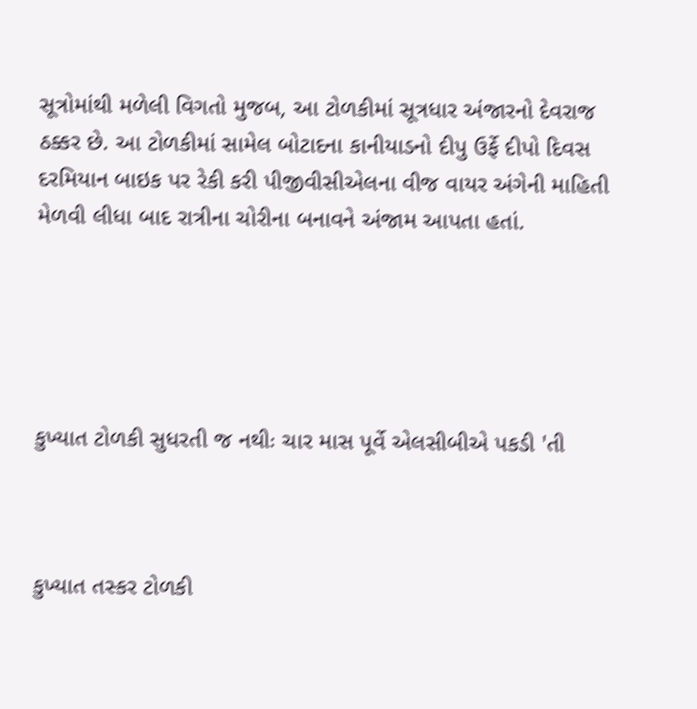સૂત્રોમાંથી મળેલી વિગતો મુજબ, આ ટોળકીમાં સૂત્રધાર અંજારનો દેવરાજ ઠક્કર છે. આ ટોળકીમાં સામેલ બોટાદના કાનીયાડનો દીપુ ઉર્ફે દીપો દિવસ દરમિયાન બાઇક પર રેકી કરી પીજીવીસીએલના વીજ વાયર અંગેની માહિતી મેળવી લીધા બાદ રાત્રીના ચોરીના બનાવને અંજામ આપતા હતાં.





કુખ્યાત ટોળકી સુધરતી જ નથીઃ ચાર માસ પૂર્વે એલસીબીએ પકડી 'તી



કુખ્યાત તસ્કર ટોળકી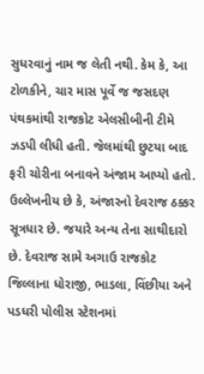સુધરવાનું નામ જ લેતી નથી. કેમ કે, આ ટોળકીને, ચાર માસ પૂર્વે જ જસદણ પંથકમાંથી રાજકોટ એલસીબીની ટીમે ઝડપી લીધી હતી. જેલમાંથી છુટયા બાદ ફરી ચોરીના બનાવને અંજામ આપ્યો હતો. ઉલ્લેખનીય છે કે, અંજારનો દેવરાજ ઠક્કર સૂત્રધાર છે. જયારે અન્ય તેના સાથીદારો છે. દેવરાજ સામે અગાઉ રાજકોટ જિલ્લાના ધોરાજી, ભાડલા, વિંછીયા અને પડધરી પોલીસ સ્ટેશનમાં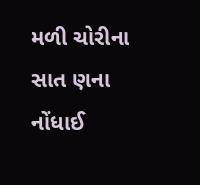મળી ચોરીના સાત ણના નોંધાઈ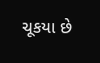ચૂકયા છે